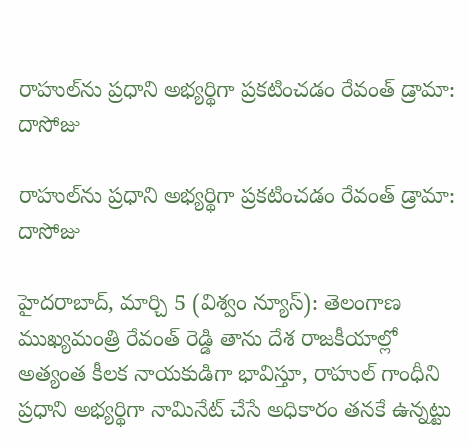రాహుల్‌ను ప్రధాని అభ్యర్థిగా ప్రకటించడం రేవంత్ డ్రామా: దాసోజు

రాహుల్‌ను ప్రధాని అభ్యర్థిగా ప్రకటించడం రేవంత్ డ్రామా: దాసోజు

హైదరాబాద్, మార్చి 5 (విశ్వం న్యూస్): తెలంగాణ ముఖ్యమంత్రి రేవంత్ రెడ్డి తాను దేశ రాజకీయాల్లో అత్యంత కీలక నాయకుడిగా భావిస్తూ, రాహుల్ గాంధీని ప్రధాని అభ్యర్థిగా నామినేట్ చేసే అధికారం తనకే ఉన్నట్టు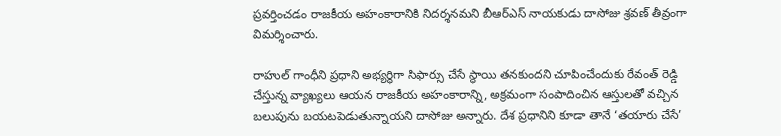ప్రవర్తించడం రాజకీయ అహంకారానికి నిదర్శనమని బీఆర్‌ఎస్ నాయకుడు దాసోజు శ్రవణ్ తీవ్రంగా విమర్శించారు.

రాహుల్ గాంధీని ప్రధాని అభ్యర్థిగా సిఫార్సు చేసే స్థాయి తనకుందని చూపించేందుకు రేవంత్ రెడ్డి చేస్తున్న వ్యాఖ్యలు ఆయన రాజకీయ అహంకారాన్ని, అక్రమంగా సంపాదించిన ఆస్తులతో వచ్చిన బలుపును బయటపెడుతున్నాయని దాసోజు అన్నారు. దేశ ప్రధానిని కూడా తానే ‘తయారు చేసే’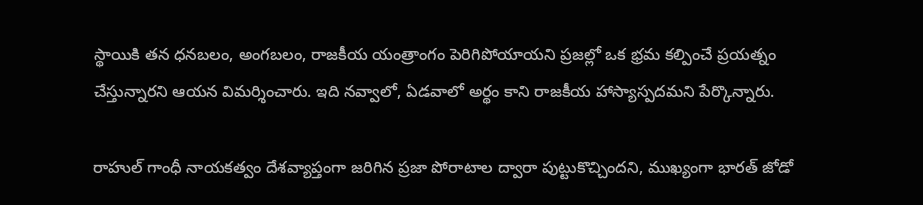స్థాయికి తన ధనబలం, అంగబలం, రాజకీయ యంత్రాంగం పెరిగిపోయాయని ప్రజల్లో ఒక భ్రమ కల్పించే ప్రయత్నం చేస్తున్నారని ఆయన విమర్శించారు. ఇది నవ్వాలో, ఏడవాలో అర్థం కాని రాజకీయ హాస్యాస్పదమని పేర్కొన్నారు.

రాహుల్ గాంధీ నాయకత్వం దేశవ్యాప్తంగా జరిగిన ప్రజా పోరాటాల ద్వారా పుట్టుకొచ్చిందని, ముఖ్యంగా భారత్ జోడో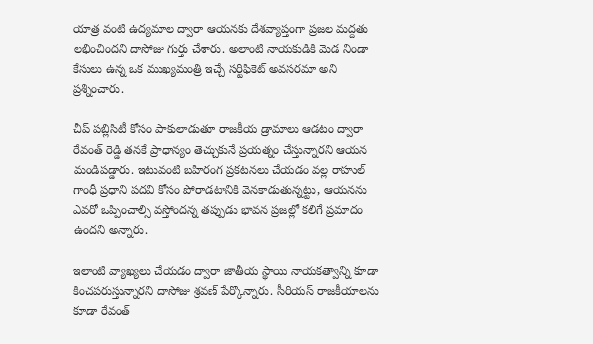యాత్ర వంటి ఉద్యమాల ద్వారా ఆయనకు దేశవ్యాప్తంగా ప్రజల మద్దతు లభించిందని దాసోజు గుర్తు చేశారు. అలాంటి నాయకుడికి మెడ నిండా కేసులు ఉన్న ఒక ముఖ్యమంత్రి ఇచ్చే సర్టిఫికెట్ అవసరమా అని ప్రశ్నించారు.

చీప్ పబ్లిసిటీ కోసం పాకులాడుతూ రాజకీయ డ్రామాలు ఆడటం ద్వారా రేవంత్ రెడ్డి తనకే ప్రాధాన్యం తెచ్చుకునే ప్రయత్నం చేస్తున్నారని ఆయన మండిపడ్డారు. ఇటువంటి బహిరంగ ప్రకటనలు చేయడం వల్ల రాహుల్ గాంధీ ప్రధాని పదవి కోసం పోరాడటానికి వెనకాడుతున్నట్టు, ఆయనను ఎవరో ఒప్పించాల్సి వస్తోందన్న తప్పుడు భావన ప్రజల్లో కలిగే ప్రమాదం ఉందని అన్నారు.

ఇలాంటి వ్యాఖ్యలు చేయడం ద్వారా జాతీయ స్థాయి నాయకత్వాన్ని కూడా కించపరుస్తున్నారని దాసోజు శ్రవణ్ పేర్కొన్నారు. సీరియస్ రాజకీయాలను కూడా రేవంత్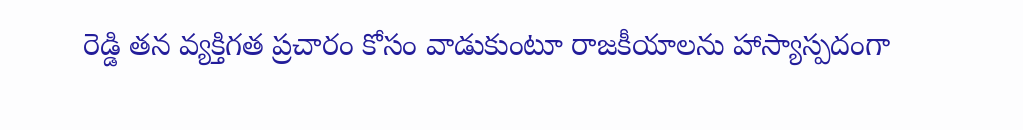రెడ్డి తన వ్యక్తిగత ప్రచారం కోసం వాడుకుంటూ రాజకీయాలను హాస్యాస్పదంగా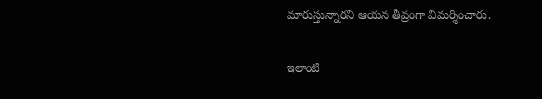మారుస్తున్నారని ఆయన తీవ్రంగా విమర్శించారు.

ఇలాంటి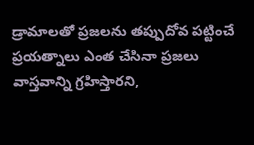డ్రామాలతో ప్రజలను తప్పుదోవ పట్టించే ప్రయత్నాలు ఎంత చేసినా ప్రజలు వాస్తవాన్ని గ్రహిస్తారని,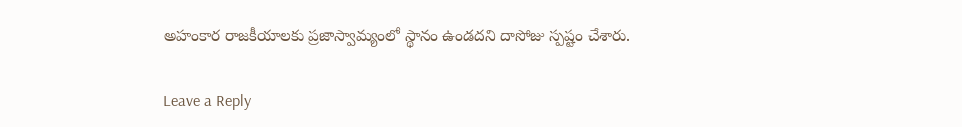అహంకార రాజకీయాలకు ప్రజాస్వామ్యంలో స్థానం ఉండదని దాసోజు స్పష్టం చేశారు.

Leave a Reply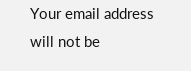Your email address will not be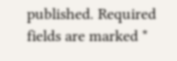published. Required fields are marked *